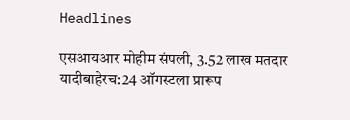Headlines

एसआयआर मोहीम संपली, 3.52 लाख मतदार यादीबाहेरच:24 ऑगस्टला प्रारूप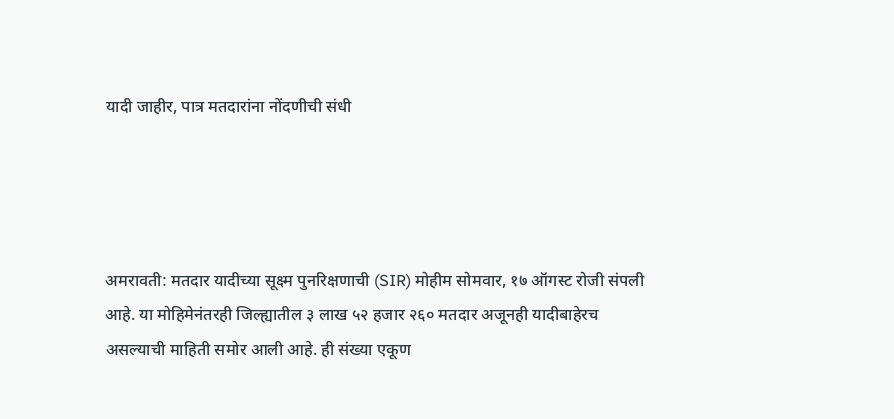यादी जाहीर, पात्र मतदारांना नोंदणीची संधी




अमरावती: मतदार यादीच्या सूक्ष्म पुनरिक्षणाची (SIR) मोहीम सोमवार, १७ ऑगस्ट रोजी संपली आहे. या मोहिमेनंतरही जिल्ह्यातील ३ लाख ५२ हजार २६० मतदार अजूनही यादीबाहेरच असल्याची माहिती समोर आली आहे. ही संख्या एकूण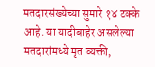मतदारसंख्येच्या सुमारे १४ टक्के आहे. या यादीबाहेर असलेल्या मतदारांमध्ये मृत व्यक्ती,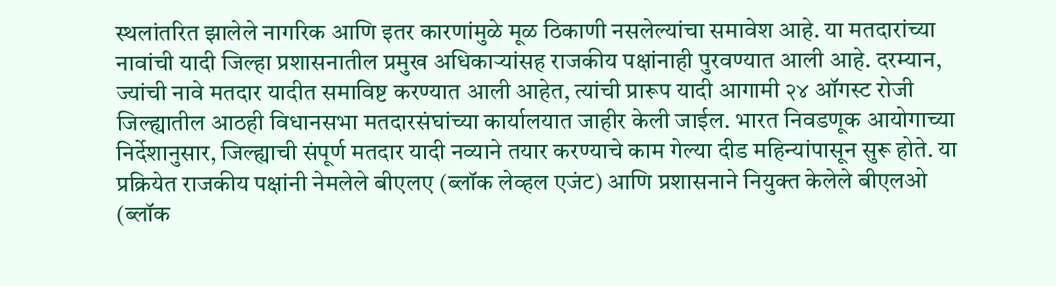स्थलांतरित झालेले नागरिक आणि इतर कारणांमुळे मूळ ठिकाणी नसलेल्यांचा समावेश आहे. या मतदारांच्या नावांची यादी जिल्हा प्रशासनातील प्रमुख अधिकाऱ्यांसह राजकीय पक्षांनाही पुरवण्यात आली आहे. दरम्यान, ज्यांची नावे मतदार यादीत समाविष्ट करण्यात आली आहेत, त्यांची प्रारूप यादी आगामी २४ ऑगस्ट रोजी जिल्ह्यातील आठही विधानसभा मतदारसंघांच्या कार्यालयात जाहीर केली जाईल. भारत निवडणूक आयोगाच्या निर्देशानुसार, जिल्ह्याची संपूर्ण मतदार यादी नव्याने तयार करण्याचे काम गेल्या दीड महिन्यांपासून सुरू होते. या प्रक्रियेत राजकीय पक्षांनी नेमलेले बीएलए (ब्लॉक लेव्हल एजंट) आणि प्रशासनाने नियुक्त केलेले बीएलओ (ब्लॉक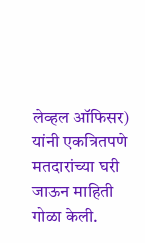लेव्हल ऑफिसर) यांनी एकत्रितपणे मतदारांच्या घरी जाऊन माहिती गोळा केली.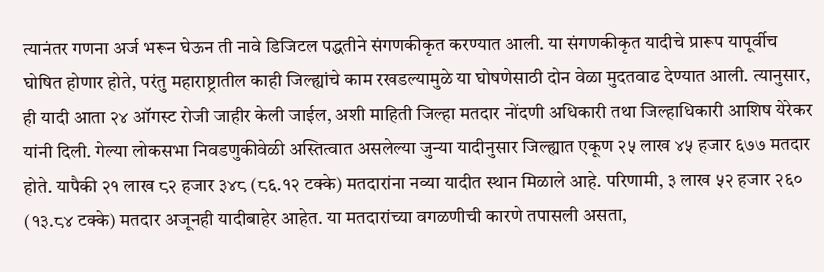त्यानंतर गणना अर्ज भरून घेऊन ती नावे डिजिटल पद्धतीने संगणकीकृत करण्यात आली. या संगणकीकृत यादीचे प्रारूप यापूर्वीच घोषित होणार होते, परंतु महाराष्ट्रातील काही जिल्ह्यांचे काम रखडल्यामुळे या घोषणेसाठी दोन वेळा मुदतवाढ देण्यात आली. त्यानुसार, ही यादी आता २४ ऑगस्ट रोजी जाहीर केली जाईल, अशी माहिती जिल्हा मतदार नोंदणी अधिकारी तथा जिल्हाधिकारी आशिष येरेकर यांनी दिली. गेल्या लोकसभा निवडणुकीवेळी अस्तित्वात असलेल्या जुन्या यादीनुसार जिल्ह्यात एकूण २५ लाख ४५ हजार ६७७ मतदार होते. यापैकी २१ लाख ८२ हजार ३४८ (८६.१२ टक्के) मतदारांना नव्या यादीत स्थान मिळाले आहे. परिणामी, ३ लाख ५२ हजार २६० (१३.८४ टक्के) मतदार अजूनही यादीबाहेर आहेत. या मतदारांच्या वगळणीची कारणे तपासली असता,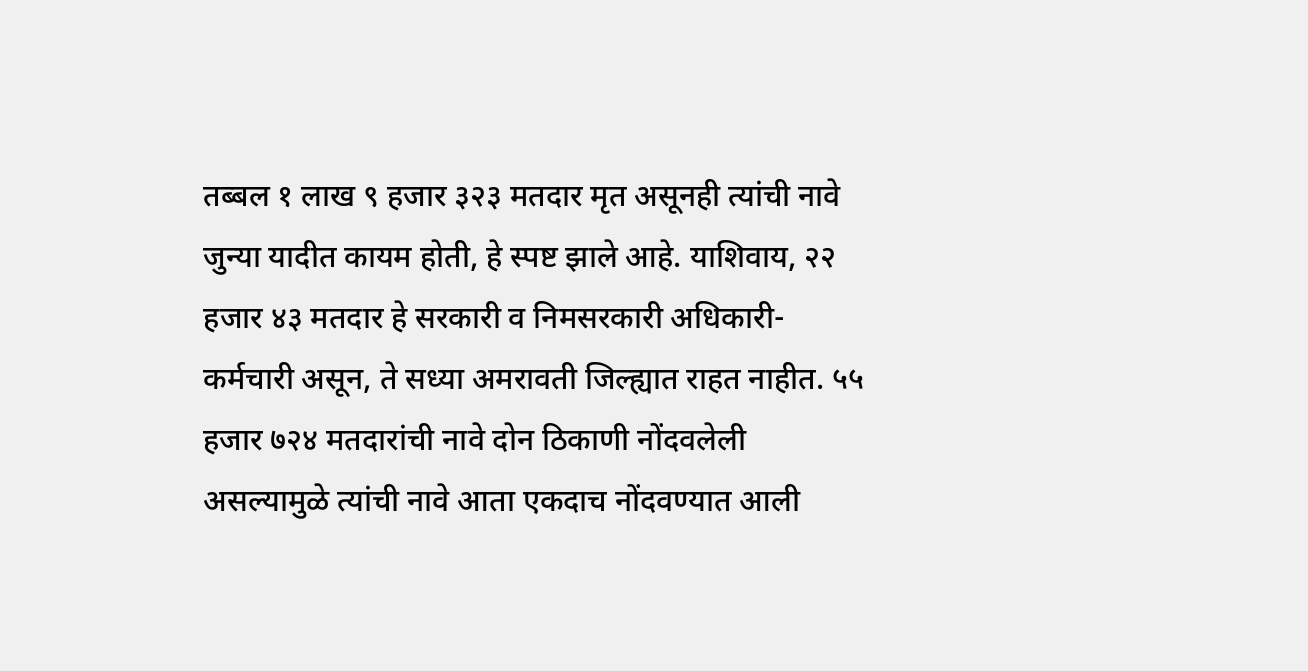तब्बल १ लाख ९ हजार ३२३ मतदार मृत असूनही त्यांची नावे जुन्या यादीत कायम होती, हे स्पष्ट झाले आहे. याशिवाय, २२ हजार ४३ मतदार हे सरकारी व निमसरकारी अधिकारी-कर्मचारी असून, ते सध्या अमरावती जिल्ह्यात राहत नाहीत. ५५ हजार ७२४ मतदारांची नावे दोन ठिकाणी नोंदवलेली असल्यामुळे त्यांची नावे आता एकदाच नोंदवण्यात आली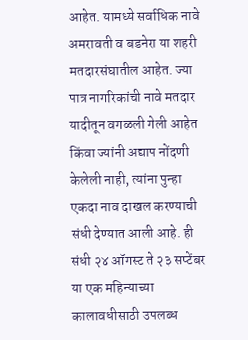आहेत. यामध्ये सर्वाधिक नावे अमरावती व बडनेरा या शहरी मतदारसंघातील आहेत. ज्या पात्र नागरिकांची नावे मतदार यादीतून वगळली गेली आहेत किंवा ज्यांनी अद्याप नोंदणी केलेली नाही, त्यांना पुन्हा एकदा नाव दाखल करण्याची संधी देण्यात आली आहे. ही संधी २४ ऑगस्ट ते २३ सप्टेंबर या एक महिन्याच्या कालावधीसाठी उपलब्ध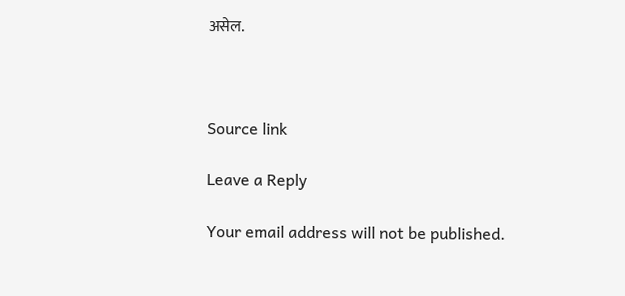असेल.



Source link

Leave a Reply

Your email address will not be published.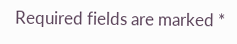Required fields are marked *